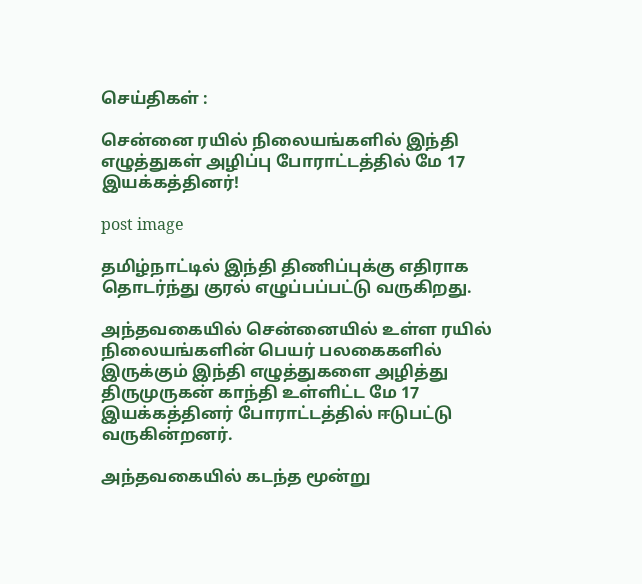செய்திகள் :

சென்னை ரயில் நிலையங்களில் இந்தி எழுத்துகள் அழிப்பு போராட்டத்தில் மே 17 இயக்கத்தினர்!

post image

தமிழ்நாட்டில் இந்தி திணிப்புக்கு எதிராக தொடர்ந்து குரல் எழுப்பப்பட்டு வருகிறது.

அந்தவகையில் சென்னையில் உள்ள ரயில் நிலையங்களின் பெயர் பலகைகளில் இருக்கும் இந்தி எழுத்துகளை அழித்து திருமுருகன் காந்தி உள்ளிட்ட மே 17 இயக்கத்தினர் போராட்டத்தில் ஈடுபட்டு வருகின்றனர்.

அந்தவகையில் கடந்த மூன்று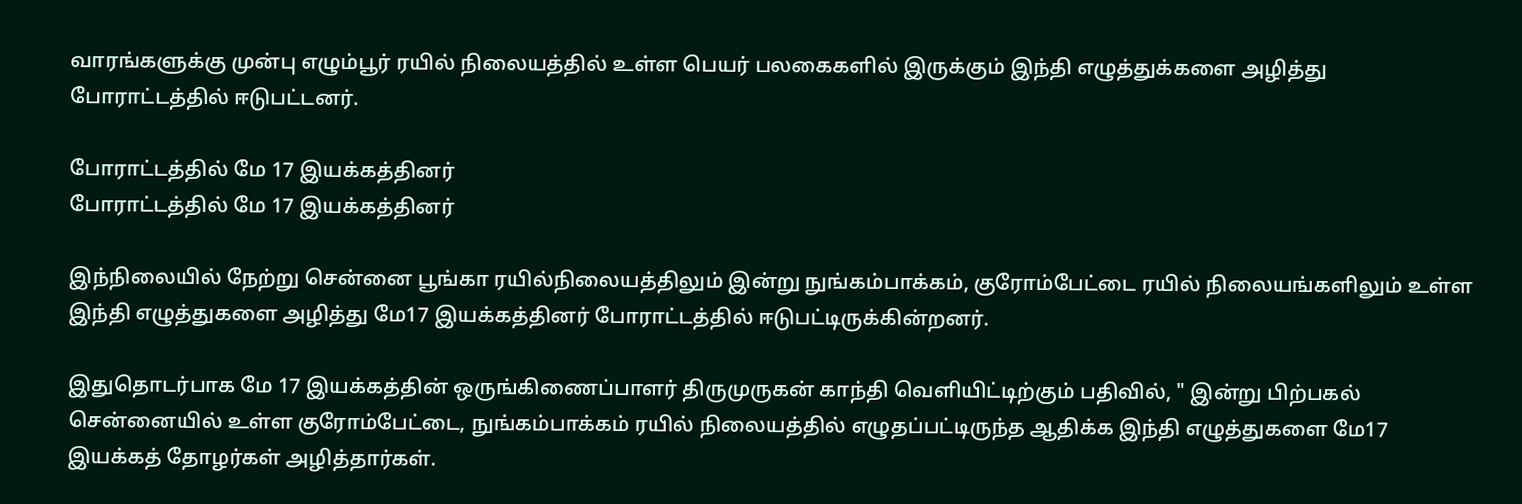வாரங்களுக்கு முன்பு எழும்பூர் ரயில் நிலையத்தில் உள்ள பெயர் பலகைகளில் இருக்கும் இந்தி எழுத்துக்களை அழித்து போராட்டத்தில் ஈடுபட்டனர்.

போராட்டத்தில் மே 17 இயக்கத்தினர்
போராட்டத்தில் மே 17 இயக்கத்தினர்

இந்நிலையில் நேற்று சென்னை பூங்கா ரயில்நிலையத்திலும் இன்று நுங்கம்பாக்கம், குரோம்பேட்டை ரயில் நிலையங்களிலும் உள்ள இந்தி எழுத்துகளை அழித்து மே17 இயக்கத்தினர் போராட்டத்தில் ஈடுபட்டிருக்கின்றனர்.

இதுதொடர்பாக மே 17 இயக்கத்தின் ஒருங்கிணைப்பாளர் திருமுருகன் காந்தி வெளியிட்டிற்கும் பதிவில், " இன்று பிற்பகல் சென்னையில் உள்ள குரோம்பேட்டை, நுங்கம்பாக்கம் ரயில் நிலையத்தில் எழுதப்பட்டிருந்த ஆதிக்க இந்தி எழுத்துகளை மே17 இயக்கத் தோழர்கள் அழித்தார்கள்.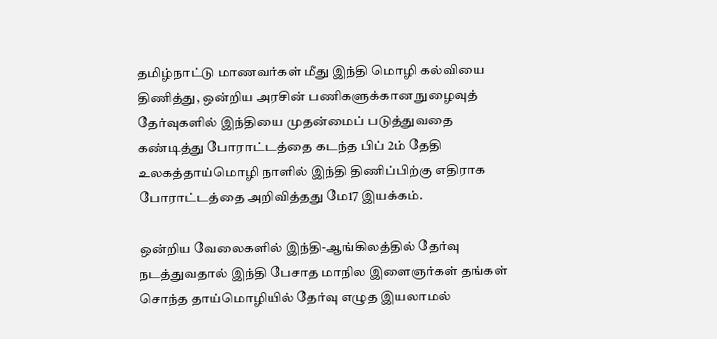தமிழ்நாட்டு மாணவர்கள் மீது இந்தி மொழி கல்வியை திணித்து, ஒன்றிய அரசின் பணிகளுக்கான நுழைவுத் தேர்வுகளில் இந்தியை முதன்மைப் படுத்துவதை கண்டித்து போராட்டத்தை கடந்த பிப் 2ம் தேதி உலகத்தாய்மொழி நாளில் இந்தி திணிப்பிற்கு எதிராக போராட்டத்தை அறிவித்தது மே17 இயக்கம்.

ஒன்றிய வேலைகளில் இந்தி-ஆங்கிலத்தில் தேர்வு நடத்துவதால் இந்தி பேசாத மாநில இளைஞர்கள் தங்கள் சொந்த தாய்மொழியில் தேர்வு எழுத இயலாமல்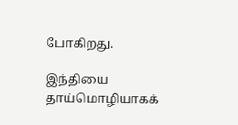போகிறது.

இந்தியை தாய்மொழியாகக்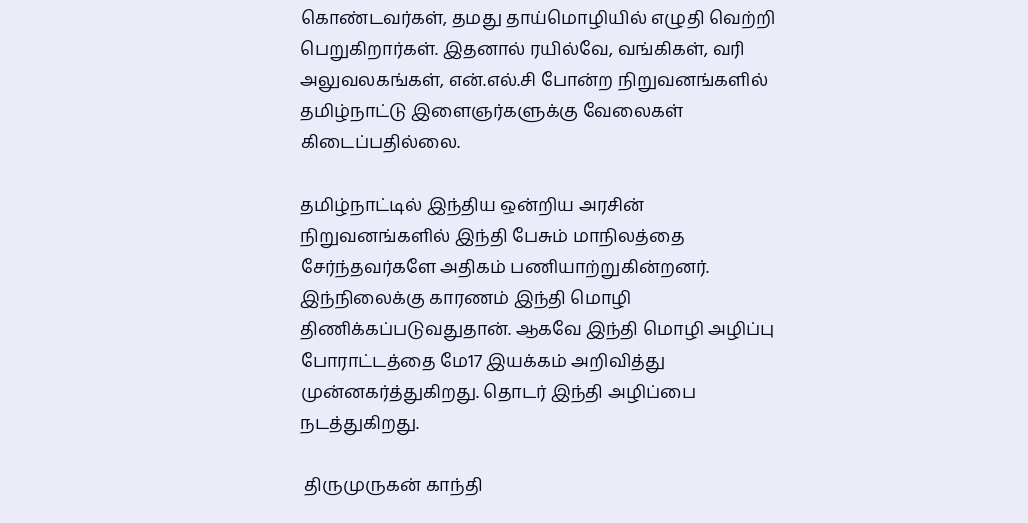கொண்டவர்கள், தமது தாய்மொழியில் எழுதி வெற்றி பெறுகிறார்கள். இதனால் ரயில்வே, வங்கிகள், வரி அலுவலகங்கள், என்.எல்.சி போன்ற நிறுவனங்களில் தமிழ்நாட்டு இளைஞர்களுக்கு வேலைகள் கிடைப்பதில்லை.

தமிழ்நாட்டில் இந்திய ஒன்றிய அரசின் நிறுவனங்களில் இந்தி பேசும் மாநிலத்தை சேர்ந்தவர்களே அதிகம் பணியாற்றுகின்றனர். இந்நிலைக்கு காரணம் இந்தி மொழி திணிக்கப்படுவதுதான். ஆகவே இந்தி மொழி அழிப்பு போராட்டத்தை மே17 இயக்கம் அறிவித்து முன்னகர்த்துகிறது. தொடர் இந்தி அழிப்பை நடத்துகிறது.

 திருமுருகன் காந்தி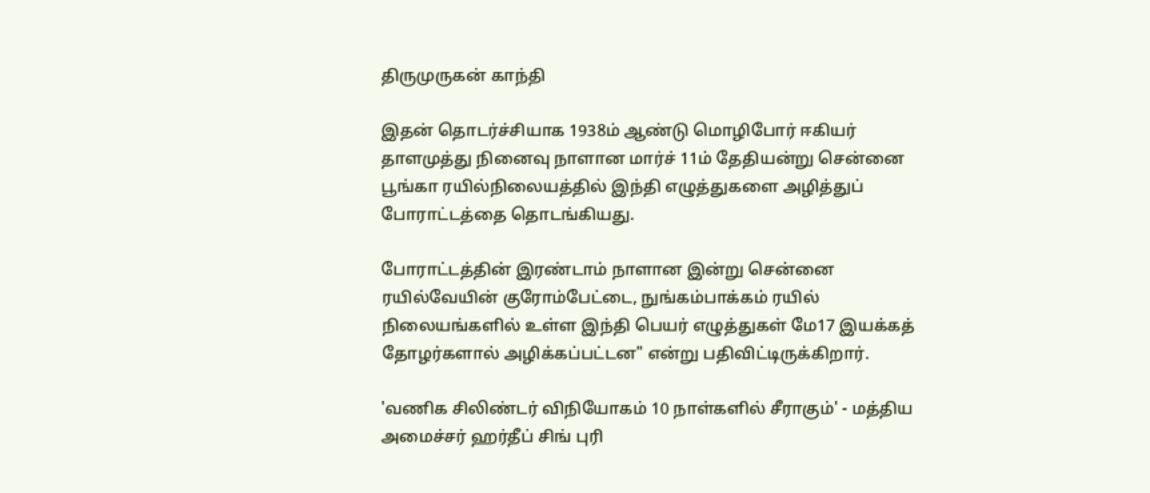திருமுருகன் காந்தி

இதன் தொடர்ச்சியாக 1938ம் ஆண்டு மொழிபோர் ஈகியர் தாளமுத்து நினைவு நாளான மார்ச் 11ம் தேதியன்று சென்னை பூங்கா ரயில்நிலையத்தில் இந்தி எழுத்துகளை அழித்துப் போராட்டத்தை தொடங்கியது.

போராட்டத்தின் இரண்டாம் நாளான இன்று சென்னை ரயில்வேயின் குரோம்பேட்டை, நுங்கம்பாக்கம் ரயில் நிலையங்களில் உள்ள இந்தி பெயர் எழுத்துகள் மே17 இயக்கத் தோழர்களால் அழிக்கப்பட்டன" என்று பதிவிட்டிருக்கிறார்.

'வணிக சிலிண்டர் விநியோகம் 10 நாள்களில் சீராகும்' - மத்திய அமைச்சர் ஹர்தீப் சிங் புரி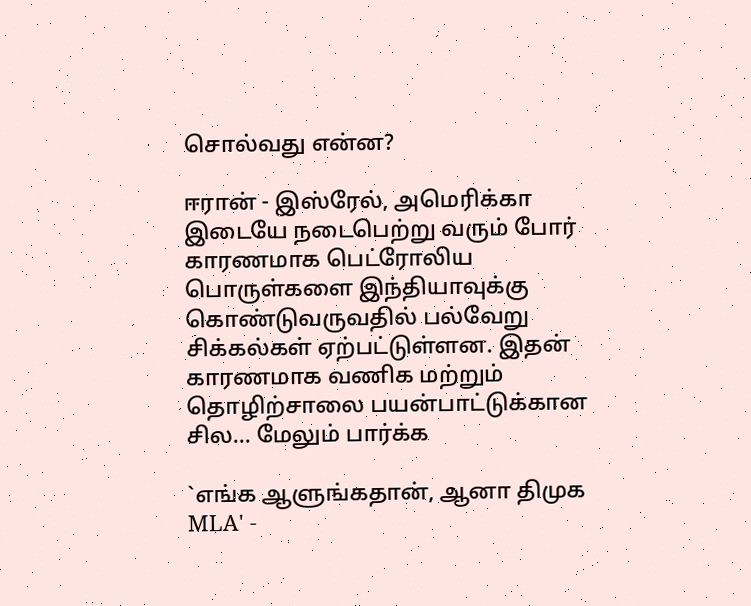சொல்வது என்ன?

ஈரான் - இஸ்ரேல், அமெரிக்கா இடையே நடைபெற்று வரும் போர் காரணமாக பெட்ரோலிய பொருள்களை இந்தியாவுக்கு கொண்டுவருவதில் பல்வேறு சிக்கல்கள் ஏற்பட்டுள்ளன. இதன் காரணமாக வணிக மற்றும் தொழிற்சாலை பயன்பாட்டுக்கான சில... மேலும் பார்க்க

`எங்க ஆளுங்கதான், ஆனா திமுக MLA' -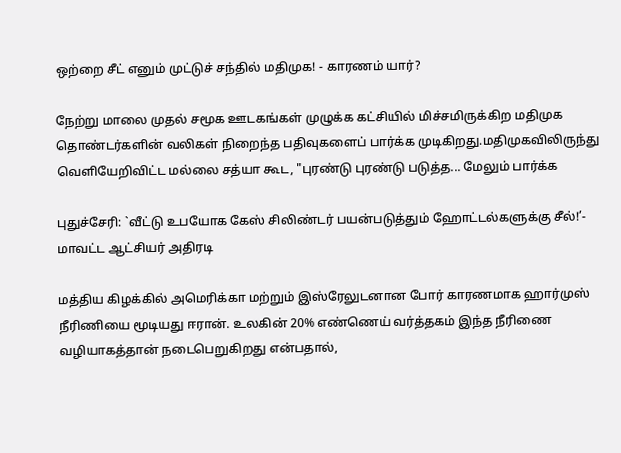ஒற்றை சீட் எனும் முட்டுச் சந்தில் மதிமுக! - காரணம் யார்?

நேற்று மாலை முதல் சமூக ஊடகங்கள் முழுக்க கட்சியில் மிச்சமிருக்கிற மதிமுக தொண்டர்களின் வலிகள் நிறைந்த பதிவுகளைப் பார்க்க முடிகிறது.மதிமுகவிலிருந்து வெளியேறிவிட்ட மல்லை சத்யா கூட, "புரண்டு புரண்டு படுத்த... மேலும் பார்க்க

புதுச்சேரி: `வீட்டு உபயோக கேஸ் சிலிண்டர் பயன்படுத்தும் ஹோட்டல்களுக்கு சீல்!’- மாவட்ட ஆட்சியர் அதிரடி

மத்திய கிழக்கில் அமெரிக்கா மற்றும் இஸ்ரேலுடனான போர் காரணமாக ஹார்முஸ் நீரிணியை மூடியது ஈரான். உலகின் 20% எண்ணெய் வர்த்தகம் இந்த நீரிணை வழியாகத்தான் நடைபெறுகிறது என்பதால்,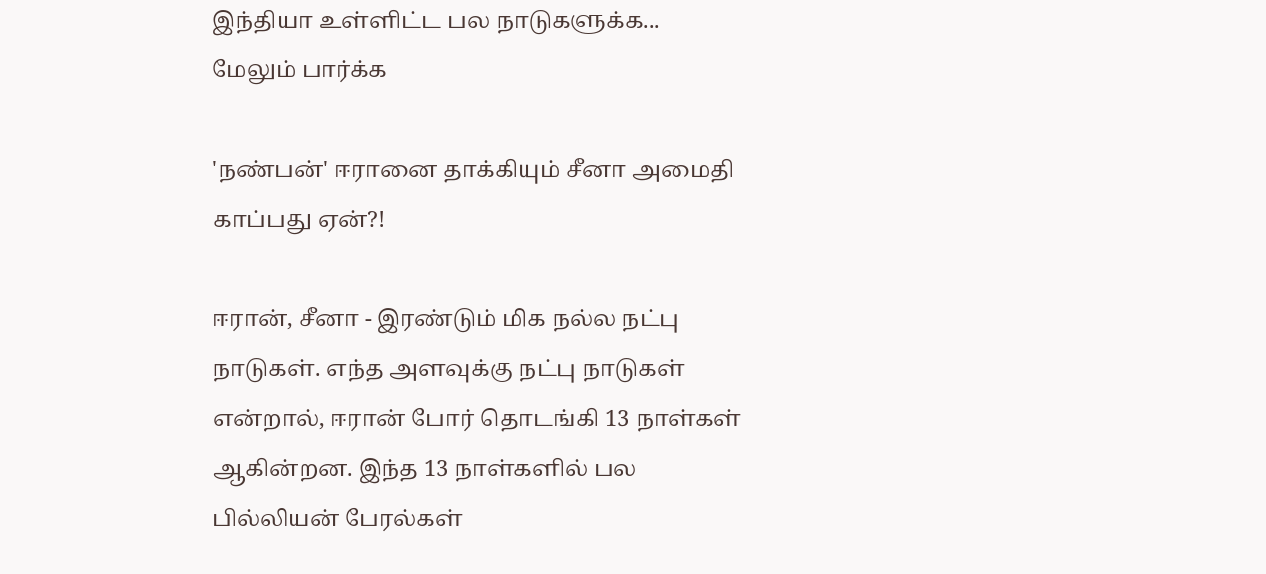இந்தியா உள்ளிட்ட பல நாடுகளுக்க... மேலும் பார்க்க

'நண்பன்' ஈரானை தாக்கியும் சீனா அமைதி காப்பது ஏன்?!

ஈரான், சீனா - இரண்டும் மிக நல்ல நட்பு நாடுகள். எந்த அளவுக்கு நட்பு நாடுகள் என்றால், ஈரான் போர் தொடங்கி 13 நாள்கள் ஆகின்றன. இந்த 13 நாள்களில் பல பில்லியன் பேரல்கள்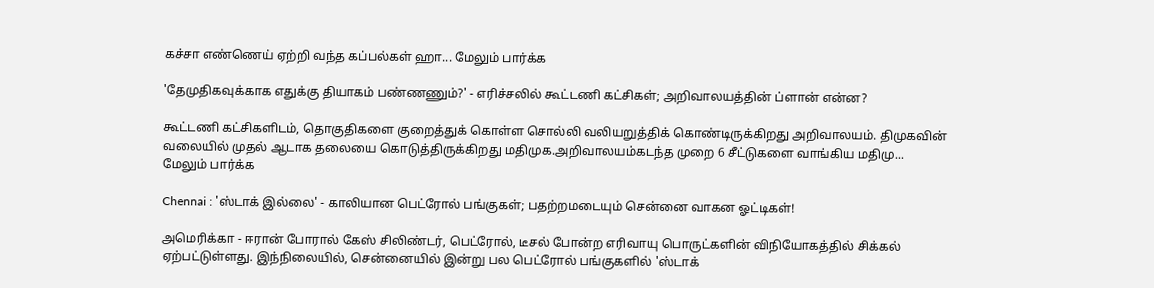கச்சா எண்ணெய் ஏற்றி வந்த கப்பல்கள் ஹா... மேலும் பார்க்க

'தேமுதிகவுக்காக எதுக்கு தியாகம் பண்ணணும்?' - எரிச்சலில் கூட்டணி கட்சிகள்; அறிவாலயத்தின் ப்ளான் என்ன?

கூட்டணி கட்சிகளிடம், தொகுதிகளை குறைத்துக் கொள்ள சொல்லி வலியறுத்திக் கொண்டிருக்கிறது அறிவாலயம். திமுகவின் வலையில் முதல் ஆடாக தலையை கொடுத்திருக்கிறது மதிமுக.அறிவாலயம்கடந்த முறை 6 சீட்டுகளை வாங்கிய மதிமு... மேலும் பார்க்க

Chennai : 'ஸ்டாக் இல்லை' - காலியான பெட்ரோல் பங்குகள்; பதற்றமடையும் சென்னை வாகன ஓட்டிகள்!

அமெரிக்கா - ஈரான் போரால் கேஸ் சிலிண்டர், பெட்ரோல், டீசல் போன்ற எரிவாயு பொருட்களின் விநியோகத்தில் சிக்கல் ஏற்பட்டுள்ளது. இந்நிலையில், சென்னையில் இன்று பல பெட்ரோல் பங்குகளில் 'ஸ்டாக்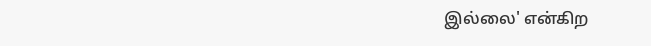இல்லை' என்கிற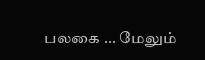பலகை ... மேலும்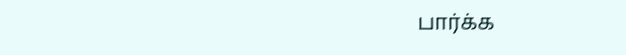பார்க்க